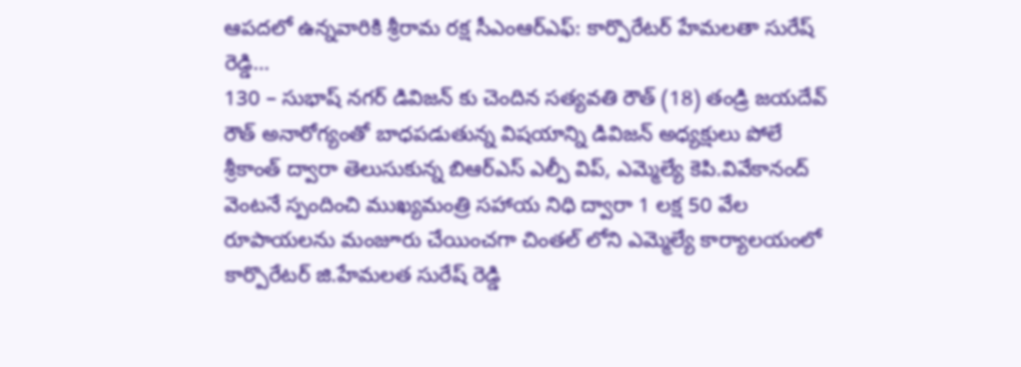ఆపదలో ఉన్నవారికి శ్రీరామ రక్ష సీఎంఆర్ఎఫ్: కార్పొరేటర్ హేమలతా సురేష్ రెడ్డి…
130 – సుభాష్ నగర్ డివిజన్ కు చెందిన సత్యవతి రౌత్ (18) తండ్రి జయదేవ్ రౌత్ అనారోగ్యంతో బాధపడుతున్న విషయాన్ని డివిజన్ అధ్యక్షులు పోలే శ్రీకాంత్ ద్వారా తెలుసుకున్న బిఆర్ఎస్ ఎల్పీ విప్, ఎమ్మెల్యే కెపి.వివేకానంద్ వెంటనే స్పందించి ముఖ్యమంత్రి సహాయ నిధి ద్వారా 1 లక్ష 50 వేల రూపాయలను మంజూరు చేయించగా చింతల్ లోని ఎమ్మెల్యే కార్యాలయంలో కార్పొరేటర్ జి.హేమలత సురేష్ రెడ్డి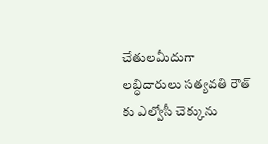చేతులమీదుగా లబ్ధిదారులు సత్యవతి రౌత్ కు ఎల్వోసీ చెక్కును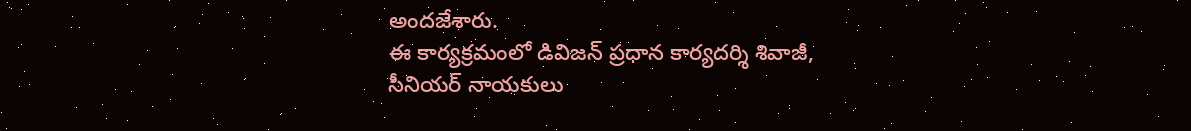అందజేశారు.
ఈ కార్యక్రమంలో డివిజన్ ప్రధాన కార్యదర్శి శివాజీ, సీనియర్ నాయకులు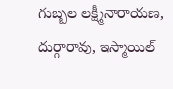గుబ్బల లక్ష్మీనారాయణ, దుర్గారావు, ఇస్మాయిల్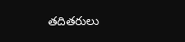తదితరులు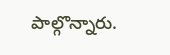పాల్గొన్నారు.